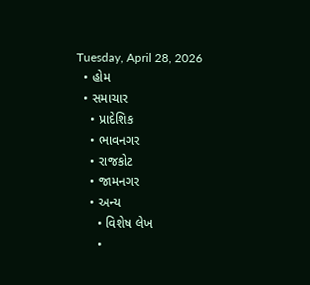Tuesday, April 28, 2026
  • હોમ
  • સમાચાર
    • પ્રાદેશિક
    • ભાવનગર
    • રાજકોટ
    • જામનગર
    • અન્ય
      • વિશેષ લેખ
      •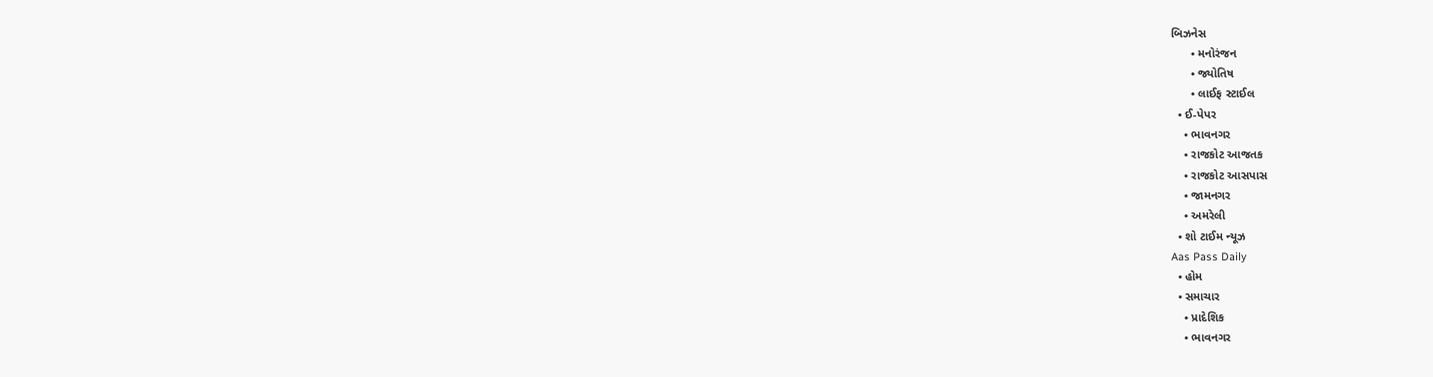બિઝનેસ
      • મનોરંજન
      • જ્યોતિષ
      • લાઈફ સ્ટાઈલ
  • ઈ-પેપર
    • ભાવનગર
    • રાજકોટ આજતક
    • રાજકોટ આસપાસ
    • જામનગર
    • અમરેલી
  • શો ટાઈમ ન્યૂઝ
Aas Pass Daily
  • હોમ
  • સમાચાર
    • પ્રાદેશિક
    • ભાવનગર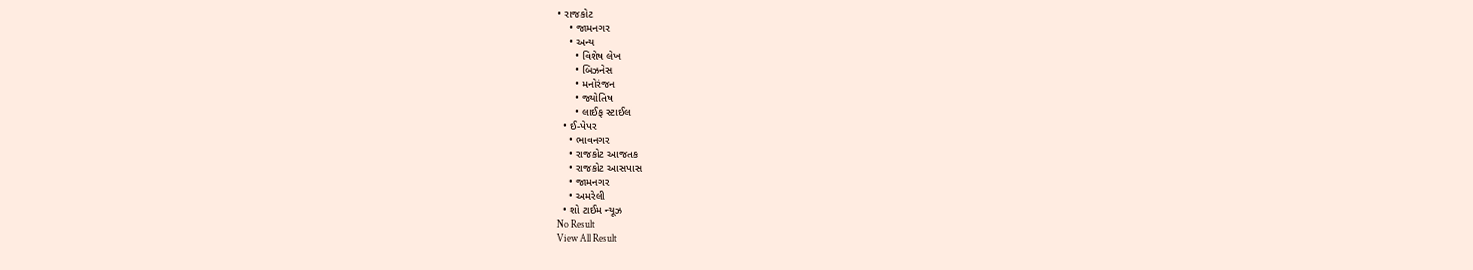• રાજકોટ
    • જામનગર
    • અન્ય
      • વિશેષ લેખ
      • બિઝનેસ
      • મનોરંજન
      • જ્યોતિષ
      • લાઈફ સ્ટાઈલ
  • ઈ-પેપર
    • ભાવનગર
    • રાજકોટ આજતક
    • રાજકોટ આસપાસ
    • જામનગર
    • અમરેલી
  • શો ટાઈમ ન્યૂઝ
No Result
View All Result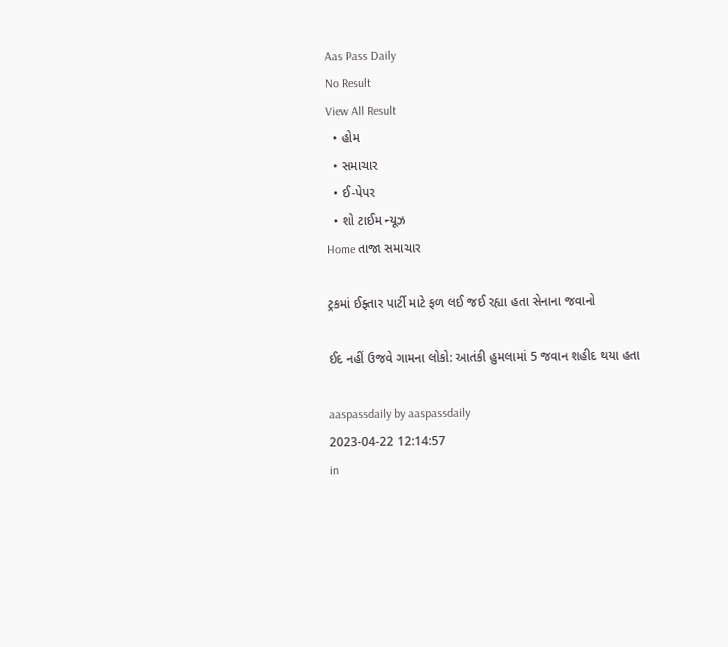Aas Pass Daily
No Result
View All Result
  • હોમ
  • સમાચાર
  • ઈ-પેપર
  • શો ટાઈમ ન્યૂઝ
Home તાજા સમાચાર

ટ્રકમાં ઈફ્તાર પાર્ટી માટે ફળ લઈ જઈ રહ્યા હતા સેનાના જવાનો

ઈદ નહીં ઉજવે ગામના લોકો: આતંકી હુમલામાં 5 જવાન શહીદ થયા હતા

aaspassdaily by aaspassdaily
2023-04-22 12:14:57
in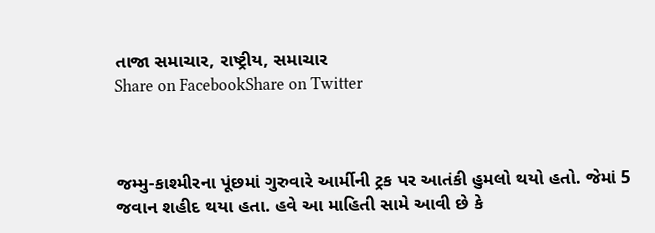તાજા સમાચાર, રાષ્ટ્રીય, સમાચાર
Share on FacebookShare on Twitter



જમ્મુ-કાશ્મીરના પૂંછમાં ગુરુવારે આર્મીની ટ્રક પર આતંકી હુમલો થયો હતો. જેમાં 5 જવાન શહીદ થયા હતા. હવે આ માહિતી સામે આવી છે કે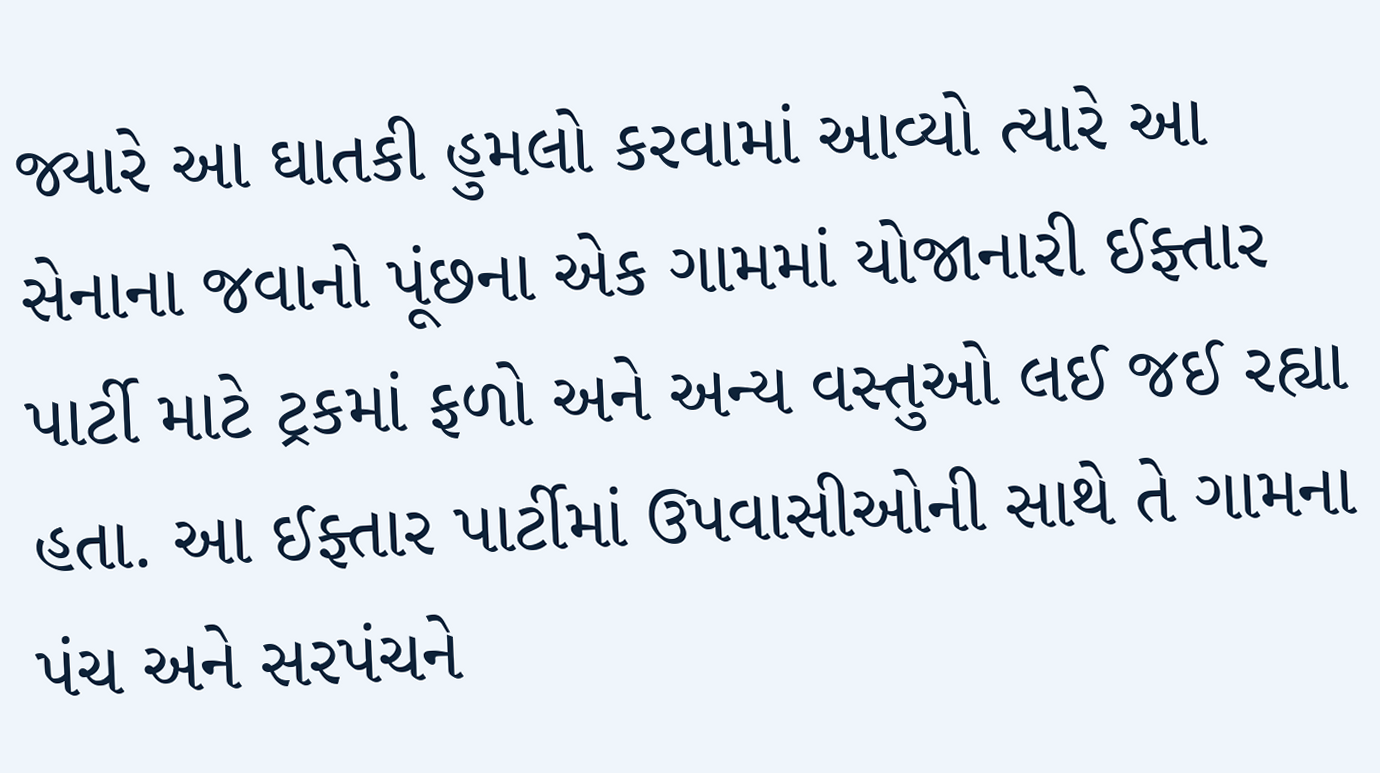જ્યારે આ ઘાતકી હુમલો કરવામાં આવ્યો ત્યારે આ સેનાના જવાનો પૂંછના એક ગામમાં યોજાનારી ઈફ્તાર પાર્ટી માટે ટ્રકમાં ફળો અને અન્ય વસ્તુઓ લઈ જઈ રહ્યા હતા. આ ઈફ્તાર પાર્ટીમાં ઉપવાસીઓની સાથે તે ગામના પંચ અને સરપંચને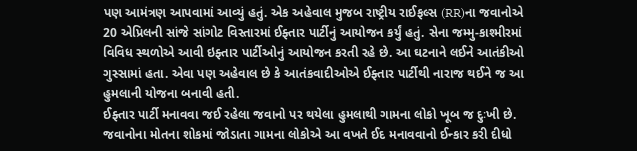પણ આમંત્રણ આપવામાં આવ્યું હતું. એક અહેવાલ મુજબ રાષ્ટ્રીય રાઈફલ્સ (RR)ના જવાનોએ 20 એપ્રિલની સાંજે સાંગોટ વિસ્તારમાં ઈફ્તાર પાર્ટીનું આયોજન કર્યું હતું. સેના જમ્મુ-કાશ્મીરમાં વિવિધ સ્થળોએ આવી ઇફ્તાર પાર્ટીઓનું આયોજન કરતી રહે છે. આ ઘટનાને લઈને આતંકીઓ ગુસ્સામાં હતા. એવા પણ અહેવાલ છે કે આતંકવાદીઓએ ઈફ્તાર પાર્ટીથી નારાજ થઈને જ આ હુમલાની યોજના બનાવી હતી.
ઈફ્તાર પાર્ટી મનાવવા જઈ રહેલા જવાનો પર થયેલા હુમલાથી ગામના લોકો ખૂબ જ દુઃખી છે. જવાનોના મોતના શોકમાં જોડાતા ગામના લોકોએ આ વખતે ઈદ મનાવવાનો ઈન્કાર કરી દીધો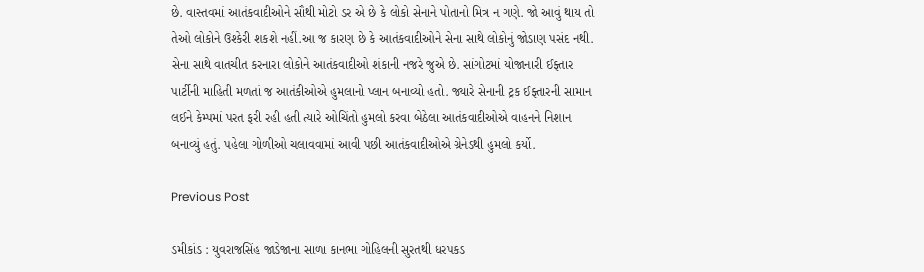છે. વાસ્તવમાં આતંકવાદીઓને સૌથી મોટો ડર એ છે કે લોકો સેનાને પોતાનો મિત્ર ન ગણે. જો આવું થાય તો તેઓ લોકોને ઉશ્કેરી શકશે નહીં.આ જ કારણ છે કે આતંકવાદીઓને સેના સાથે લોકોનું જોડાણ પસંદ નથી. સેના સાથે વાતચીત કરનારા લોકોને આતંકવાદીઓ શંકાની નજરે જુએ છે. સાંગોટમાં યોજાનારી ઈફ્તાર પાર્ટીની માહિતી મળતાં જ આતંકીઓએ હુમલાનો પ્લાન બનાવ્યો હતો. જ્યારે સેનાની ટ્રક ઈફ્તારની સામાન લઈને કેમ્પમાં પરત ફરી રહી હતી ત્યારે ઓચિંતો હુમલો કરવા બેઠેલા આતંકવાદીઓએ વાહનને નિશાન બનાવ્યું હતું. પહેલા ગોળીઓ ચલાવવામાં આવી પછી આતંકવાદીઓએ ગ્રેનેડથી હુમલો કર્યો.

Previous Post

ડમીકાંડ : યુવરાજસિંહ જાડેજાના સાળા કાનભા ગોહિલની સુરતથી ધરપકડ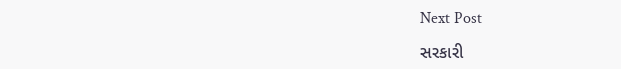Next Post

સરકારી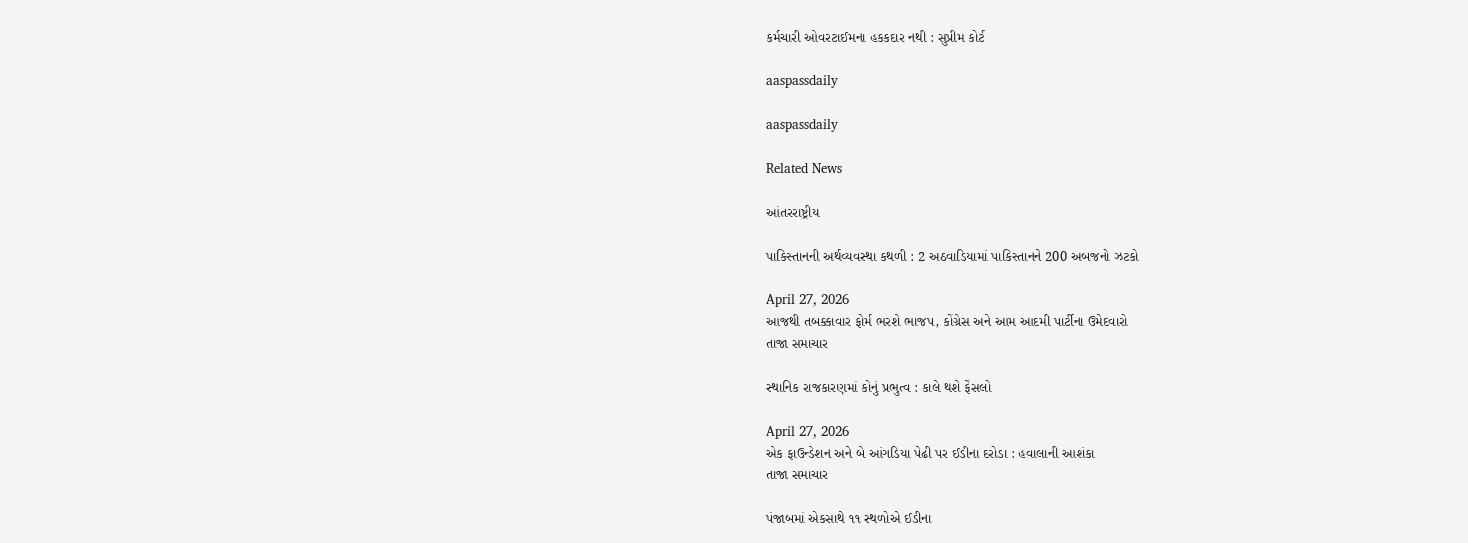કર્મચારી ઓવરટાઈમના હકકદાર નથી : સુપ્રીમ કોર્ટ

aaspassdaily

aaspassdaily

Related News

આંતરરાષ્ટ્રીય

પાકિસ્તાનની અર્થવ્યવસ્થા કથળી : 2 અઠવાડિયામાં પાકિસ્તાનને 200 અબજનો ઝટકો

April 27, 2026
આજથી તબક્કાવાર ફોર્મ ભરશે ભાજપ, કોંગ્રેસ અને આમ આદમી પાર્ટીના ઉમેદવારો
તાજા સમાચાર

સ્થાનિક રાજકારણમાં કોનું પ્રભુત્વ : કાલે થશે ફેંસલો

April 27, 2026
એક ફાઉન્ડેશન અને બે આંગડિયા પેઢી પર ઈડીના દરોડા : હવાલાની આશંકા
તાજા સમાચાર

પંજાબમાં એકસાથે ૧૧ સ્થળોએ ઈડીના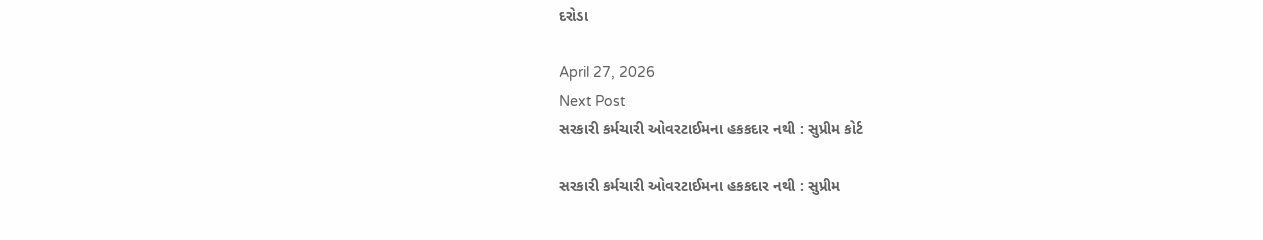દરોડા

April 27, 2026
Next Post
સરકારી કર્મચારી ઓવરટાઈમના હકકદાર નથી : સુપ્રીમ કોર્ટ

સરકારી કર્મચારી ઓવરટાઈમના હકકદાર નથી : સુપ્રીમ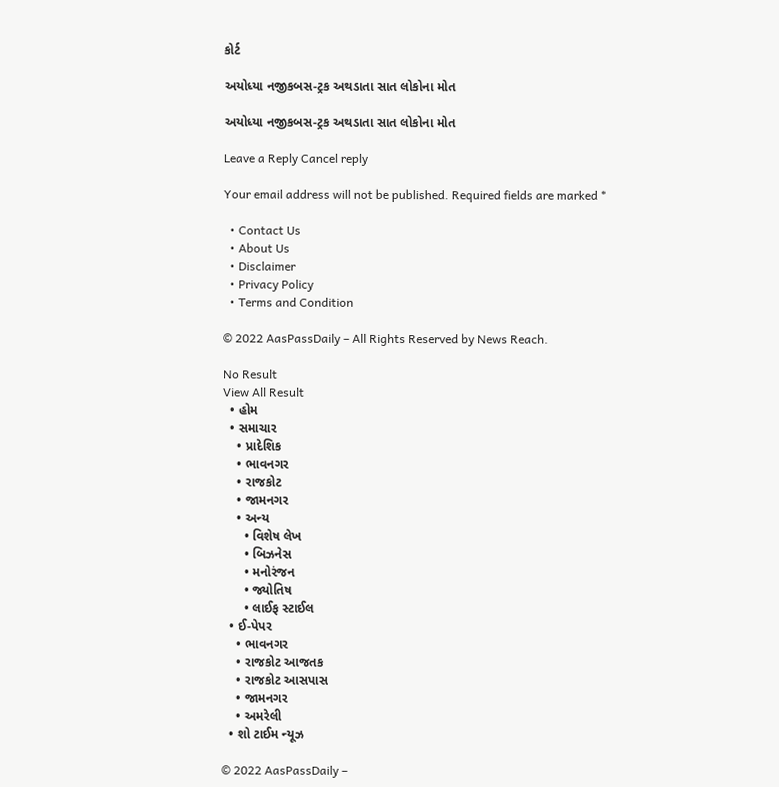કોર્ટ

અયોધ્યા નજીકબસ-ટ્રક અથડાતા સાત લોકોના મોત

અયોધ્યા નજીકબસ-ટ્રક અથડાતા સાત લોકોના મોત

Leave a Reply Cancel reply

Your email address will not be published. Required fields are marked *

  • Contact Us
  • About Us
  • Disclaimer
  • Privacy Policy
  • Terms and Condition

© 2022 AasPassDaily – All Rights Reserved by News Reach.

No Result
View All Result
  • હોમ
  • સમાચાર
    • પ્રાદેશિક
    • ભાવનગર
    • રાજકોટ
    • જામનગર
    • અન્ય
      • વિશેષ લેખ
      • બિઝનેસ
      • મનોરંજન
      • જ્યોતિષ
      • લાઈફ સ્ટાઈલ
  • ઈ-પેપર
    • ભાવનગર
    • રાજકોટ આજતક
    • રાજકોટ આસપાસ
    • જામનગર
    • અમરેલી
  • શો ટાઈમ ન્યૂઝ

© 2022 AasPassDaily –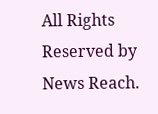All Rights Reserved by News Reach.